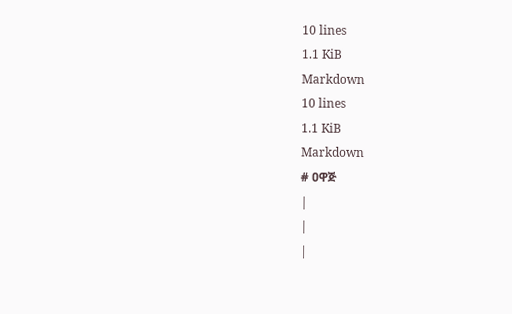10 lines
1.1 KiB
Markdown
10 lines
1.1 KiB
Markdown
# ዐዋጅ
|
|
|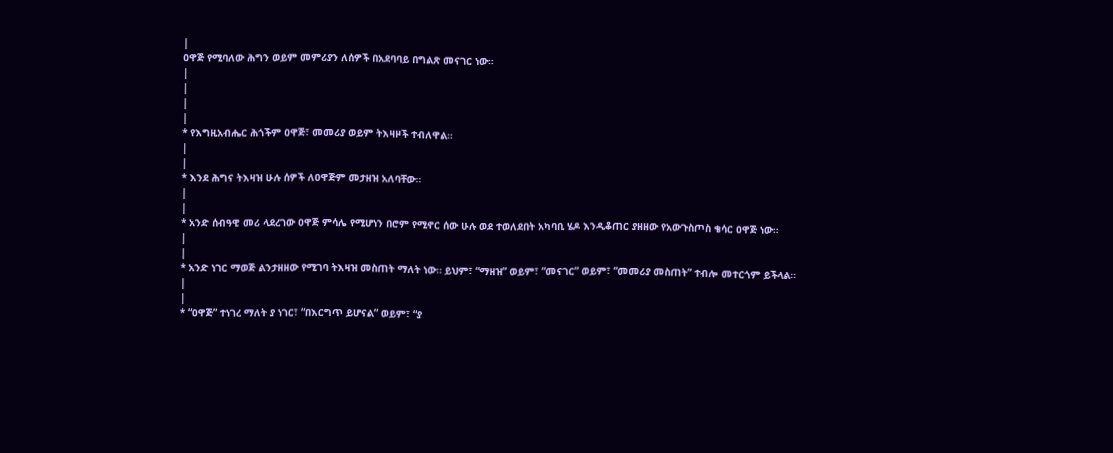|
ዐዋጅ የሚባለው ሕግን ወይም መምሪያን ለሰዎች በአደባባይ በግልጽ መናገር ነው።
|
|
|
|
* የእግዚአብሔር ሕጎችም ዐዋጅ፣ መመሪያ ወይም ትእዛዞች ተብለዋል።
|
|
* እንደ ሕግና ትእዛዝ ሁሉ ሰዎች ለዐዋጅም መታዘዝ አለባቸው።
|
|
* አንድ ሰብዓዊ መሪ ላደረገው ዐዋጅ ምሳሌ የሚሆነን በሮም የሚኖር ሰው ሁሉ ወደ ተወለደበት አካባቢ ሄዶ እንዲቆጠር ያዘዘው የአውጉስጦስ ቄሳር ዐዋጅ ነው።
|
|
* አንድ ነገር ማወጅ ልንታዘዘው የሚገባ ትእዛዝ መስጠት ማለት ነው። ይህም፣ “ማዘዝ” ወይም፣ “መናገር” ወይም፣ “መመሪያ መስጠት” ተብሎ መተርጎም ይችላል።
|
|
* “ዐዋጅ” ተነገረ ማለት ያ ነገር፣ “በእርግጥ ይሆናል” ወይም፣ “ያ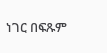ነገር በፍጹም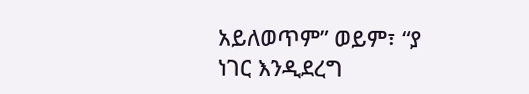አይለወጥም” ወይም፣ “ያ ነገር እንዲደረግ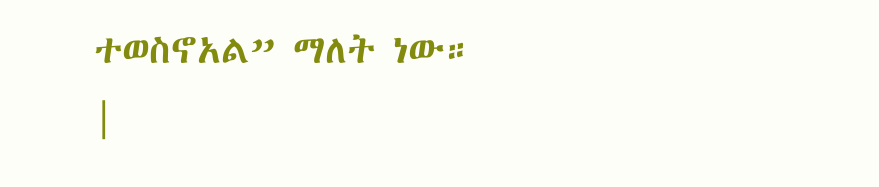ተወስኖአል” ማለት ነው።
|